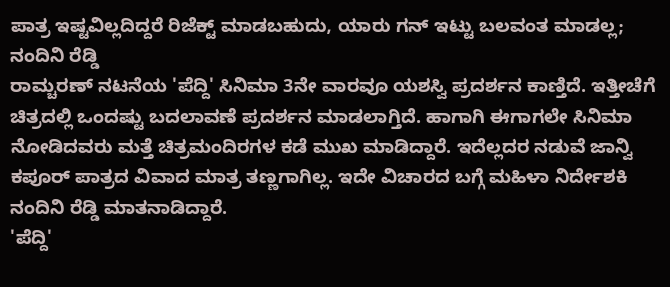ಪಾತ್ರ ಇಷ್ಟವಿಲ್ಲದಿದ್ದರೆ ರಿಜೆಕ್ಟ್ ಮಾಡಬಹುದು, ಯಾರು ಗನ್ ಇಟ್ಟು ಬಲವಂತ ಮಾಡಲ್ಲ; ನಂದಿನಿ ರೆಡ್ಡಿ
ರಾಮ್ಚರಣ್ ನಟನೆಯ 'ಪೆದ್ದಿ' ಸಿನಿಮಾ 3ನೇ ವಾರವೂ ಯಶಸ್ವಿ ಪ್ರದರ್ಶನ ಕಾಣ್ತಿದೆ. ಇತ್ತೀಚೆಗೆ ಚಿತ್ರದಲ್ಲಿ ಒಂದಷ್ಟು ಬದಲಾವಣೆ ಪ್ರದರ್ಶನ ಮಾಡಲಾಗ್ತಿದೆ. ಹಾಗಾಗಿ ಈಗಾಗಲೇ ಸಿನಿಮಾ ನೋಡಿದವರು ಮತ್ತೆ ಚಿತ್ರಮಂದಿರಗಳ ಕಡೆ ಮುಖ ಮಾಡಿದ್ದಾರೆ. ಇದೆಲ್ಲದರ ನಡುವೆ ಜಾನ್ವಿ ಕಪೂರ್ ಪಾತ್ರದ ವಿವಾದ ಮಾತ್ರ ತಣ್ಣಗಾಗಿಲ್ಲ. ಇದೇ ವಿಚಾರದ ಬಗ್ಗೆ ಮಹಿಳಾ ನಿರ್ದೇಶಕಿ ನಂದಿನಿ ರೆಡ್ಡಿ ಮಾತನಾಡಿದ್ದಾರೆ.
'ಪೆದ್ದಿ'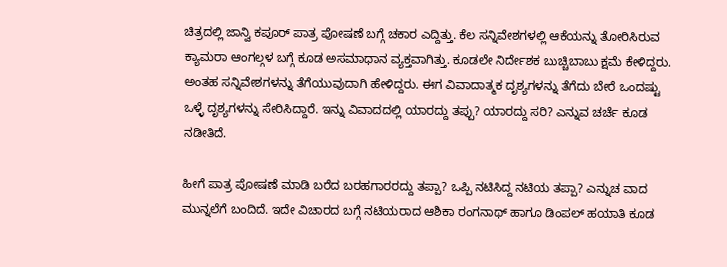ಚಿತ್ರದಲ್ಲಿ ಜಾನ್ವಿ ಕಪೂರ್ ಪಾತ್ರ ಪೋಷಣೆ ಬಗ್ಗೆ ಚಕಾರ ಎದ್ದಿತ್ತು. ಕೆಲ ಸನ್ನಿವೇಶಗಳಲ್ಲಿ ಆಕೆಯನ್ನು ತೋರಿಸಿರುವ ಕ್ಯಾಮರಾ ಆಂಗಲ್ಗಳ ಬಗ್ಗೆ ಕೂಡ ಅಸಮಾಧಾನ ವ್ಯಕ್ತವಾಗಿತ್ತು. ಕೂಡಲೇ ನಿರ್ದೇಶಕ ಬುಚ್ಚಿಬಾಬು ಕ್ಷಮೆ ಕೇಳಿದ್ದರು. ಅಂತಹ ಸನ್ನಿವೇಶಗಳನ್ನು ತೆಗೆಯುವುದಾಗಿ ಹೇಳಿದ್ದರು. ಈಗ ವಿವಾದಾತ್ಮಕ ದೃಶ್ಯಗಳನ್ನು ತೆಗೆದು ಬೇರೆ ಒಂದಷ್ಟು ಒಳ್ಳೆ ದೃಶ್ಯಗಳನ್ನು ಸೇರಿಸಿದ್ದಾರೆ. ಇನ್ನು ವಿವಾದದಲ್ಲಿ ಯಾರದ್ದು ತಪ್ಪು? ಯಾರದ್ದು ಸರಿ? ಎನ್ನುವ ಚರ್ಚೆ ಕೂಡ ನಡೀತಿದೆ.

ಹೀಗೆ ಪಾತ್ರ ಪೋಷಣೆ ಮಾಡಿ ಬರೆದ ಬರಹಗಾರರದ್ದು ತಪ್ಪಾ? ಒಪ್ಪಿ ನಟಿಸಿದ್ದ ನಟಿಯ ತಪ್ಪಾ? ಎನ್ನುಚ ವಾದ ಮುನ್ನಲೆಗೆ ಬಂದಿದೆ. ಇದೇ ವಿಚಾರದ ಬಗ್ಗೆ ನಟಿಯರಾದ ಆಶಿಕಾ ರಂಗನಾಥ್ ಹಾಗೂ ಡಿಂಪಲ್ ಹಯಾತಿ ಕೂಡ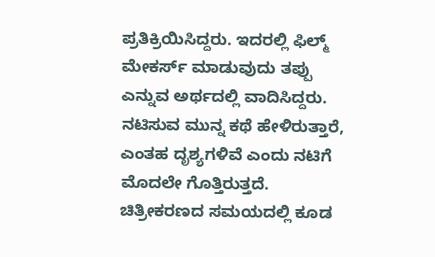ಪ್ರತಿಕ್ರಿಯಿಸಿದ್ದರು. ಇದರಲ್ಲಿ ಫಿಲ್ಮ್ ಮೇಕರ್ಸ್ ಮಾಡುವುದು ತಪ್ಪು ಎನ್ನುವ ಅರ್ಥದಲ್ಲಿ ವಾದಿಸಿದ್ದರು. ನಟಿಸುವ ಮುನ್ನ ಕಥೆ ಹೇಳಿರುತ್ತಾರೆ, ಎಂತಹ ದೃಶ್ಯಗಳಿವೆ ಎಂದು ನಟಿಗೆ ಮೊದಲೇ ಗೊತ್ತಿರುತ್ತದೆ. ಚಿತ್ರೀಕರಣದ ಸಮಯದಲ್ಲಿ ಕೂಡ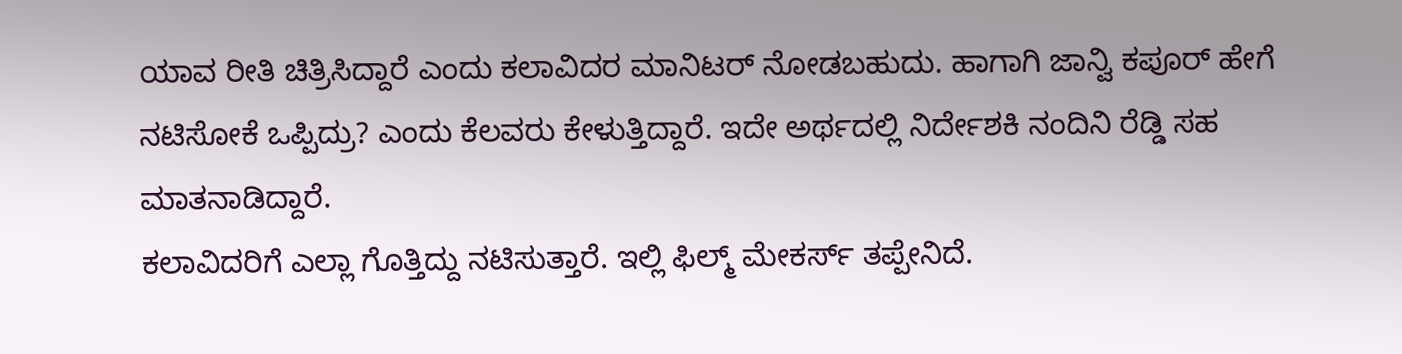ಯಾವ ರೀತಿ ಚಿತ್ರಿಸಿದ್ದಾರೆ ಎಂದು ಕಲಾವಿದರ ಮಾನಿಟರ್ ನೋಡಬಹುದು. ಹಾಗಾಗಿ ಜಾನ್ವಿ ಕಪೂರ್ ಹೇಗೆ ನಟಿಸೋಕೆ ಒಪ್ಪಿದ್ರು? ಎಂದು ಕೆಲವರು ಕೇಳುತ್ತಿದ್ದಾರೆ. ಇದೇ ಅರ್ಥದಲ್ಲಿ ನಿರ್ದೇಶಕಿ ನಂದಿನಿ ರೆಡ್ಡಿ ಸಹ ಮಾತನಾಡಿದ್ದಾರೆ.
ಕಲಾವಿದರಿಗೆ ಎಲ್ಲಾ ಗೊತ್ತಿದ್ದು ನಟಿಸುತ್ತಾರೆ. ಇಲ್ಲಿ ಫಿಲ್ಮ್ ಮೇಕರ್ಸ್ ತಪ್ಪೇನಿದೆ.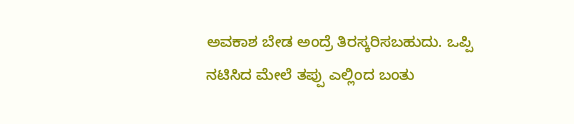ಅವಕಾಶ ಬೇಡ ಅಂದ್ರೆ ತಿರಸ್ಕರಿಸಬಹುದು. ಒಪ್ಪಿ ನಟಿಸಿದ ಮೇಲೆ ತಪ್ಪು ಎಲ್ಲಿಂದ ಬಂತು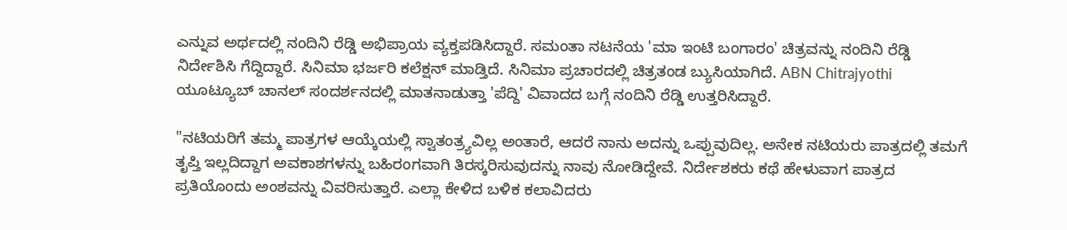ಎನ್ನುವ ಅರ್ಥದಲ್ಲಿ ನಂದಿನಿ ರೆಡ್ಡಿ ಅಭಿಪ್ರಾಯ ವ್ಯಕ್ತಪಡಿಸಿದ್ದಾರೆ. ಸಮಂತಾ ನಟನೆಯ 'ಮಾ ಇಂಟಿ ಬಂಗಾರಂ' ಚಿತ್ರವನ್ನು ನಂದಿನಿ ರೆಡ್ಡಿ ನಿರ್ದೇಶಿಸಿ ಗೆದ್ದಿದ್ದಾರೆ. ಸಿನಿಮಾ ಭರ್ಜರಿ ಕಲೆಕ್ಷನ್ ಮಾಡ್ತಿದೆ. ಸಿನಿಮಾ ಪ್ರಚಾರದಲ್ಲಿ ಚಿತ್ರತಂಡ ಬ್ಯುಸಿಯಾಗಿದೆ. ABN Chitrajyothi ಯೂಟ್ಯೂಬ್ ಚಾನಲ್ ಸಂದರ್ಶನದಲ್ಲಿ ಮಾತನಾಡುತ್ತಾ 'ಪೆದ್ದಿ' ವಿವಾದದ ಬಗ್ಗೆ ನಂದಿನಿ ರೆಡ್ಡಿ ಉತ್ತರಿಸಿದ್ದಾರೆ.

"ನಟಿಯರಿಗೆ ತಮ್ಮ ಪಾತ್ರಗಳ ಆಯ್ಕೆಯಲ್ಲಿ ಸ್ವಾತಂತ್ರ್ಯವಿಲ್ಲ ಅಂತಾರೆ, ಆದರೆ ನಾನು ಅದನ್ನು ಒಪ್ಪುವುದಿಲ್ಲ. ಅನೇಕ ನಟಿಯರು ಪಾತ್ರದಲ್ಲಿ ತಮಗೆ ತೃಪ್ತಿ ಇಲ್ಲದಿದ್ದಾಗ ಅವಕಾಶಗಳನ್ನು ಬಹಿರಂಗವಾಗಿ ತಿರಸ್ಕರಿಸುವುದನ್ನು ನಾವು ನೋಡಿದ್ದೇವೆ. ನಿರ್ದೇಶಕರು ಕಥೆ ಹೇಳುವಾಗ ಪಾತ್ರದ ಪ್ರತಿಯೊಂದು ಅಂಶವನ್ನು ವಿವರಿಸುತ್ತಾರೆ. ಎಲ್ಲಾ ಕೇಳಿದ ಬಳಿಕ ಕಲಾವಿದರು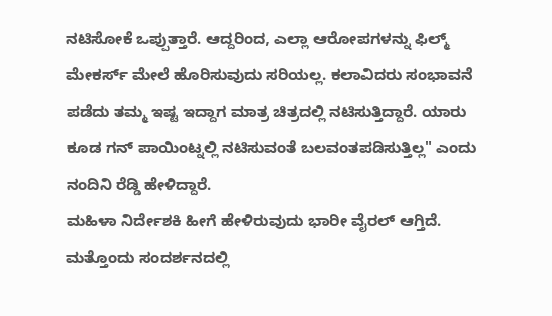ನಟಿಸೋಕೆ ಒಪ್ಪುತ್ತಾರೆ. ಆದ್ದರಿಂದ, ಎಲ್ಲಾ ಆರೋಪಗಳನ್ನು ಫಿಲ್ಮ್ ಮೇಕರ್ಸ್ ಮೇಲೆ ಹೊರಿಸುವುದು ಸರಿಯಲ್ಲ. ಕಲಾವಿದರು ಸಂಭಾವನೆ ಪಡೆದು ತಮ್ಮ ಇಷ್ಟ ಇದ್ದಾಗ ಮಾತ್ರ ಚಿತ್ರದಲ್ಲಿ ನಟಿಸುತ್ತಿದ್ದಾರೆ. ಯಾರು ಕೂಡ ಗನ್ ಪಾಯಿಂಟ್ನಲ್ಲಿ ನಟಿಸುವಂತೆ ಬಲವಂತಪಡಿಸುತ್ತಿಲ್ಲ" ಎಂದು ನಂದಿನಿ ರೆಡ್ಡಿ ಹೇಳಿದ್ದಾರೆ.
ಮಹಿಳಾ ನಿರ್ದೇಶಕಿ ಹೀಗೆ ಹೇಳಿರುವುದು ಭಾರೀ ವೈರಲ್ ಆಗ್ತಿದೆ. ಮತ್ತೊಂದು ಸಂದರ್ಶನದಲ್ಲಿ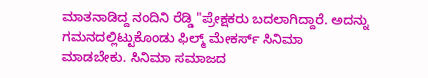ಮಾತನಾಡಿದ್ದ ನಂದಿನಿ ರೆಡ್ಡಿ "ಪ್ರೇಕ್ಷಕರು ಬದಲಾಗಿದ್ದಾರೆ. ಅದನ್ನು ಗಮನದಲ್ಲಿಟ್ಟುಕೊಂಡು ಫಿಲ್ಮ್ ಮೇಕರ್ಸ್ ಸಿನಿಮಾ ಮಾಡಬೇಕು. ಸಿನಿಮಾ ಸಮಾಜದ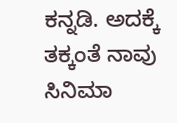ಕನ್ನಡಿ. ಅದಕ್ಕೆ ತಕ್ಕಂತೆ ನಾವು ಸಿನಿಮಾ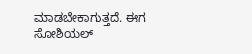ಮಾಡಬೇಕಾಗುತ್ತದೆ. ಈಗ ಸೋಶಿಯಲ್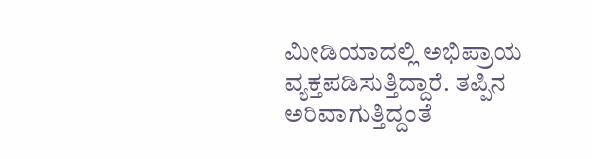ಮೀಡಿಯಾದಲ್ಲಿ ಅಭಿಪ್ರಾಯ ವ್ಯಕ್ತಪಡಿಸುತ್ತಿದ್ದಾರೆ. ತಪ್ಪಿನ ಅರಿವಾಗುತ್ತಿದ್ದಂತೆ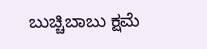ಬುಚ್ಚಿಬಾಬು ಕ್ಷಮೆ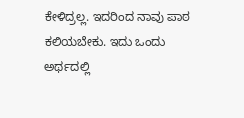ಕೇಳಿದ್ರಲ್ಲ. ಇದರಿಂದ ನಾವು ಪಾಠ ಕಲಿಯಬೇಕು. ಇದು ಒಂದು ಅರ್ಥದಲ್ಲಿ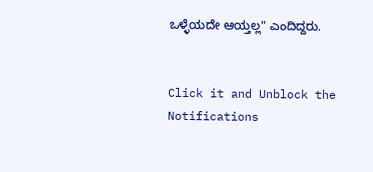ಒಳ್ಳೆಯದೇ ಆಯ್ತಲ್ಲ" ಎಂದಿದ್ದರು.


Click it and Unblock the Notifications